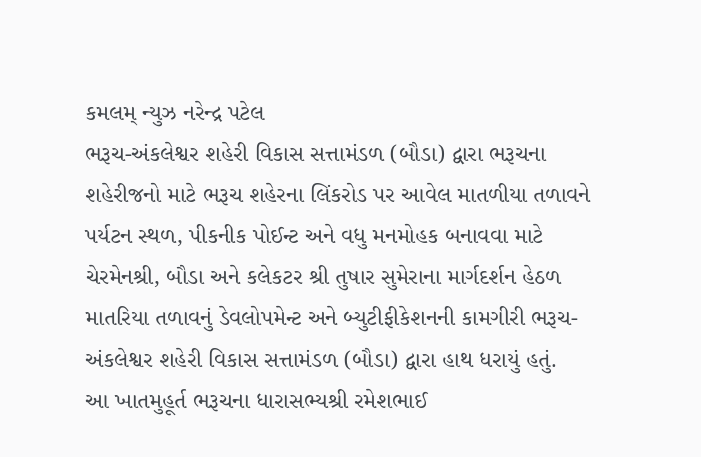કમલમ્ ન્યુઝ નરેન્દ્ર પટેલ
ભરૂચ-અંકલેશ્વર શહેરી વિકાસ સત્તામંડળ (બૌડા) દ્વારા ભરૂચના શહેરીજનો માટે ભરૂચ શહેરના લિંકરોડ પર આવેલ માતળીયા તળાવને પર્યટન સ્થળ, પીકનીક પોઈન્ટ અને વધુ મનમોહક બનાવવા માટે ચેરમેનશ્રી, બૌડા અને કલેકટર શ્રી તુષાર સુમેરાના માર્ગદર્શન હેઠળ માતરિયા તળાવનું ડેવલોપમેન્ટ અને બ્યુટીફીકેશનની કામગીરી ભરૂચ- અંકલેશ્વર શહેરી વિકાસ સત્તામંડળ (બૌડા) દ્વારા હાથ ધરાયું હતું.
આ ખાતમુહૂર્ત ભરૂચના ધારાસભ્યશ્રી રમેશભાઈ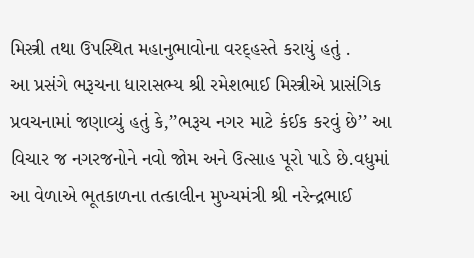મિસ્ત્રી તથા ઉપસ્થિત મહાનુભાવોના વરદ્હસ્તે કરાયું હતું .
આ પ્રસંગે ભરૂચના ધારાસભ્ય શ્રી રમેશભાઈ મિસ્ત્રીએ પ્રાસંગિક પ્રવચનામાં જણાવ્યું હતું કે,’’ભરૂચ નગર માટે કંઈક કરવું છે’’ આ વિચાર જ નગરજનોને નવો જોમ અને ઉત્સાહ પૂરો પાડે છે.વધુમાં આ વેળાએ ભૂતકાળના તત્કાલીન મુખ્યમંત્રી શ્રી નરેન્દ્રભાઈ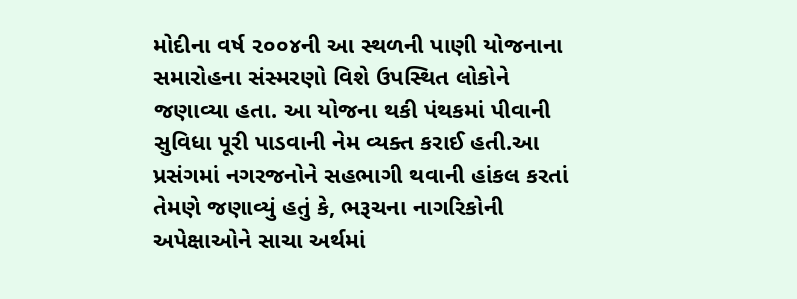મોદીના વર્ષ ૨૦૦૪ની આ સ્થળની પાણી યોજનાના સમારોહના સંસ્મરણો વિશે ઉપસ્થિત લોકોને જણાવ્યા હતા. આ યોજના થકી પંથકમાં પીવાની સુવિધા પૂરી પાડવાની નેમ વ્યક્ત કરાઈ હતી.આ પ્રસંગમાં નગરજનોને સહભાગી થવાની હાંકલ કરતાં તેમણે જણાવ્યું હતું કે, ભરૂચના નાગરિકોની અપેક્ષાઓને સાચા અર્થમાં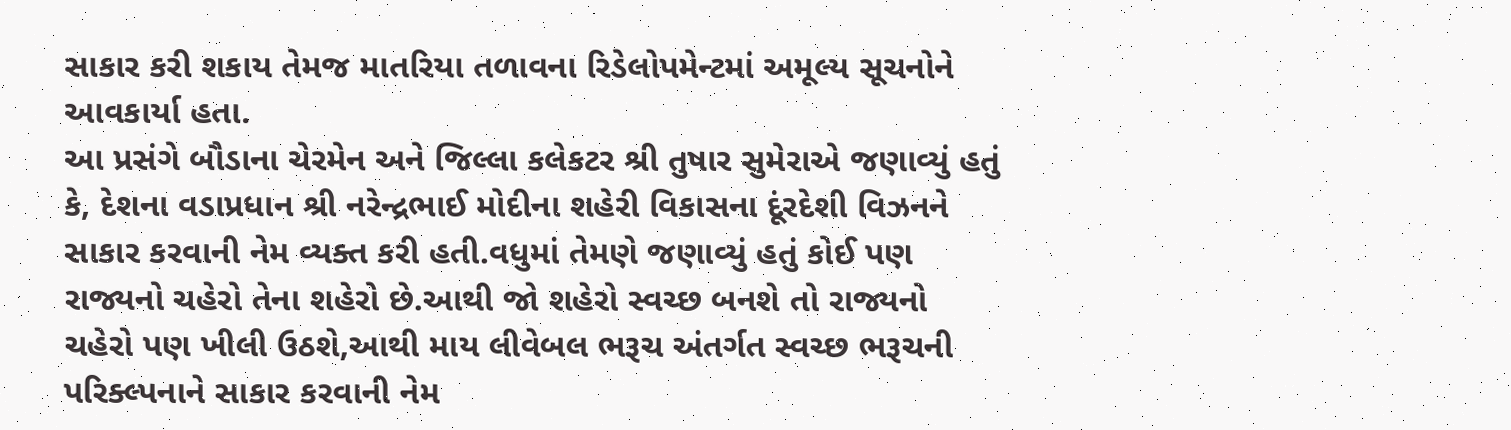સાકાર કરી શકાય તેમજ માતરિયા તળાવના રિડેલોપમેન્ટમાં અમૂલ્ય સૂચનોને આવકાર્યા હતા.
આ પ્રસંગે બૌડાના ચેરમેન અને જિલ્લા કલેકટર શ્રી તુષાર સુમેરાએ જણાવ્યું હતું કે, દેશના વડાપ્રધાન શ્રી નરેન્દ્રભાઈ મોદીના શહેરી વિકાસના દૂંરદેશી વિઝનને સાકાર કરવાની નેમ વ્યક્ત કરી હતી.વધુમાં તેમણે જણાવ્યું હતું કોઈ પણ રાજ્યનો ચહેરો તેના શહેરો છે.આથી જો શહેરો સ્વચ્છ બનશે તો રાજ્યનો ચહેરો પણ ખીલી ઉઠશે,આથી માય લીવેબલ ભરૂચ અંતર્ગત સ્વચ્છ ભરૂચની પરિક્લ્પનાને સાકાર કરવાની નેમ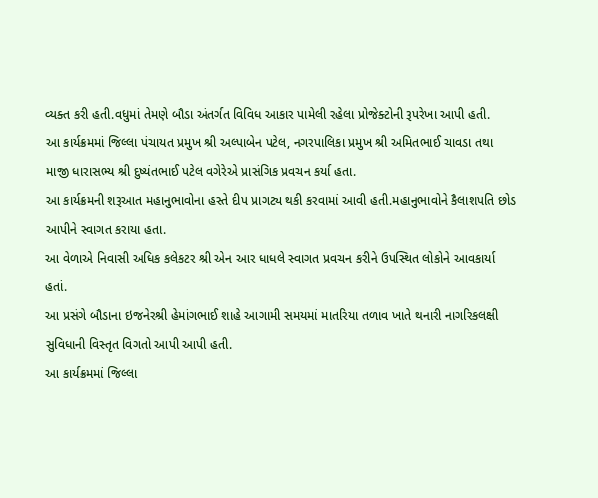વ્યક્ત કરી હતી.વધુમાં તેમણે બૌડા અંતર્ગત વિવિધ આકાર પામેલી રહેલા પ્રોજેક્ટોની રૂપરેખા આપી હતી.
આ કાર્યક્રમમાં જિલ્લા પંચાયત પ્રમુખ શ્રી અલ્પાબેન પટેલ, નગરપાલિકા પ્રમુખ શ્રી અમિતભાઈ ચાવડા તથા માજી ધારાસભ્ય શ્રી દુષ્યંતભાઈ પટેલ વગેરેએ પ્રાસંગિક પ્રવચન કર્યા હતા.
આ કાર્યક્રમની શરૂઆત મહાનુભાવોના હસ્તે દીપ પ્રાગટ્ય થકી કરવામાં આવી હતી.મહાનુભાવોને કૈલાશપતિ છોડ આપીને સ્વાગત કરાયા હતા.
આ વેળાએ નિવાસી અધિક કલેકટર શ્રી એન આર ધાધલે સ્વાગત પ્રવચન કરીને ઉપસ્થિત લોકોને આવકાર્યા હતાં.
આ પ્રસંગે બૌડાના ઇજનેરશ્રી હેમાંગભાઈ શાહે આગામી સમયમાં માતરિયા તળાવ ખાતે થનારી નાગરિકલક્ષી સુવિધાની વિસ્તૃત વિગતો આપી આપી હતી.
આ કાર્યક્રમમાં જિલ્લા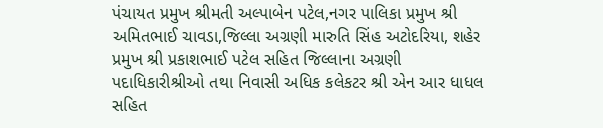પંચાયત પ્રમુખ શ્રીમતી અલ્પાબેન પટેલ,નગર પાલિકા પ્રમુખ શ્રી અમિતભાઈ ચાવડા,જિલ્લા અગ્રણી મારુતિ સિંહ અટોદરિયા, શહેર પ્રમુખ શ્રી પ્રકાશભાઈ પટેલ સહિત જિલ્લાના અગ્રણી પદાધિકારીશ્રીઓ તથા નિવાસી અધિક કલેકટર શ્રી એન આર ધાધલ સહિત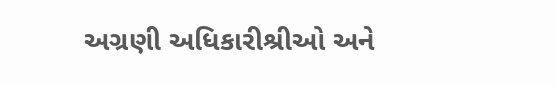અગ્રણી અધિકારીશ્રીઓ અને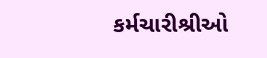કર્મચારીશ્રીઓ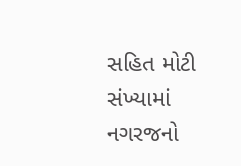સહિત મોટી સંખ્યામાં નગરજનો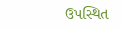ઉપસ્થિત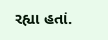રહ્યા હતાં.